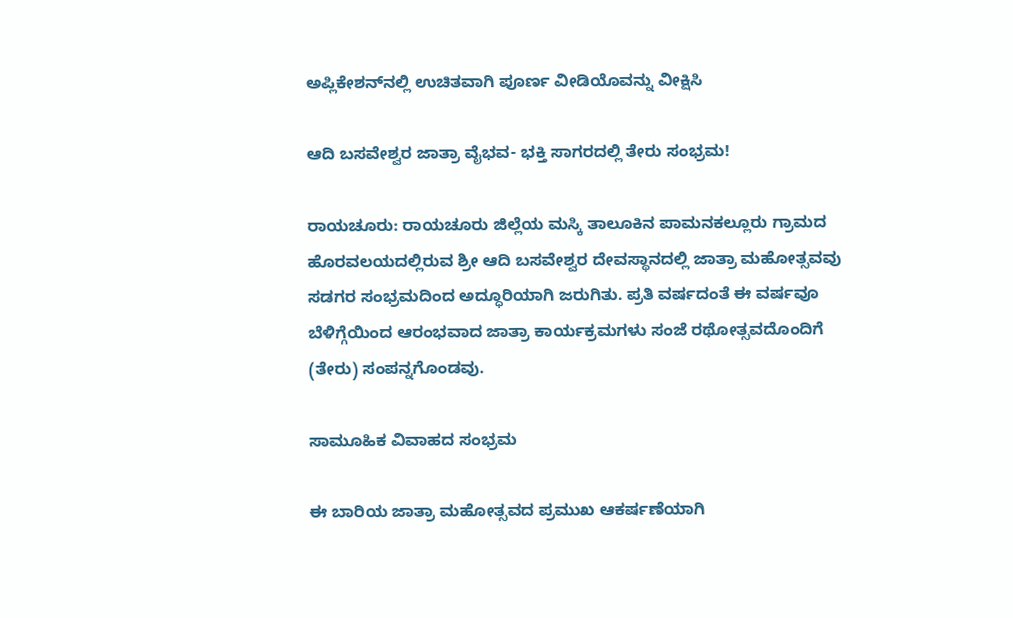ಅಪ್ಲಿಕೇಶನ್‌ನಲ್ಲಿ ಉಚಿತವಾಗಿ ಪೂರ್ಣ ವೀಡಿಯೊವನ್ನು ವೀಕ್ಷಿಸಿ

ಆದಿ ಬಸವೇಶ್ವರ ಜಾತ್ರಾ ವೈಭವ- ಭಕ್ತಿ ಸಾಗರದಲ್ಲಿ ತೇರು ಸಂಭ್ರಮ!

ರಾಯಚೂರು: ರಾಯಚೂರು ಜಿಲ್ಲೆಯ ಮಸ್ಕಿ ತಾಲೂಕಿನ ಪಾಮನಕಲ್ಲೂರು ಗ್ರಾಮದ ಹೊರವಲಯದಲ್ಲಿರುವ ಶ್ರೀ ಆದಿ ಬಸವೇಶ್ವರ ದೇವಸ್ಥಾನದಲ್ಲಿ ಜಾತ್ರಾ ಮಹೋತ್ಸವವು ಸಡಗರ ಸಂಭ್ರಮದಿಂದ ಅದ್ಧೂರಿಯಾಗಿ ಜರುಗಿತು. ಪ್ರತಿ ವರ್ಷದಂತೆ ಈ ವರ್ಷವೂ ಬೆಳಿಗ್ಗೆಯಿಂದ ಆರಂಭವಾದ ಜಾತ್ರಾ ಕಾರ್ಯಕ್ರಮಗಳು ಸಂಜೆ ರಥೋತ್ಸವದೊಂದಿಗೆ (ತೇರು) ಸಂಪನ್ನಗೊಂಡವು.

ಸಾಮೂಹಿಕ ವಿವಾಹದ ಸಂಭ್ರಮ

ಈ ಬಾರಿಯ ಜಾತ್ರಾ ಮಹೋತ್ಸವದ ಪ್ರಮುಖ ಆಕರ್ಷಣೆಯಾಗಿ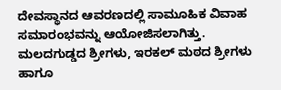ದೇವಸ್ಥಾನದ ಆವರಣದಲ್ಲಿ ಸಾಮೂಹಿಕ ವಿವಾಹ ಸಮಾರಂಭವನ್ನು ಆಯೋಜಿಸಲಾಗಿತ್ತು. ಮಲದಗುಡ್ಡದ ಶ್ರೀಗಳು, ಇರಕಲ್ ಮಠದ ಶ್ರೀಗಳು ಹಾಗೂ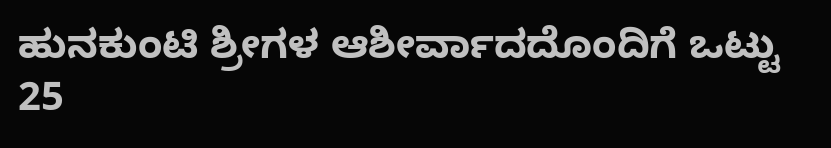ಹುನಕುಂಟಿ ಶ್ರೀಗಳ ಆಶೀರ್ವಾದದೊಂದಿಗೆ ಒಟ್ಟು 25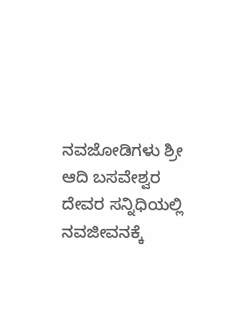ನವಜೋಡಿಗಳು ಶ್ರೀ ಆದಿ ಬಸವೇಶ್ವರ ದೇವರ ಸನ್ನಿಧಿಯಲ್ಲಿ ನವಜೀವನಕ್ಕೆ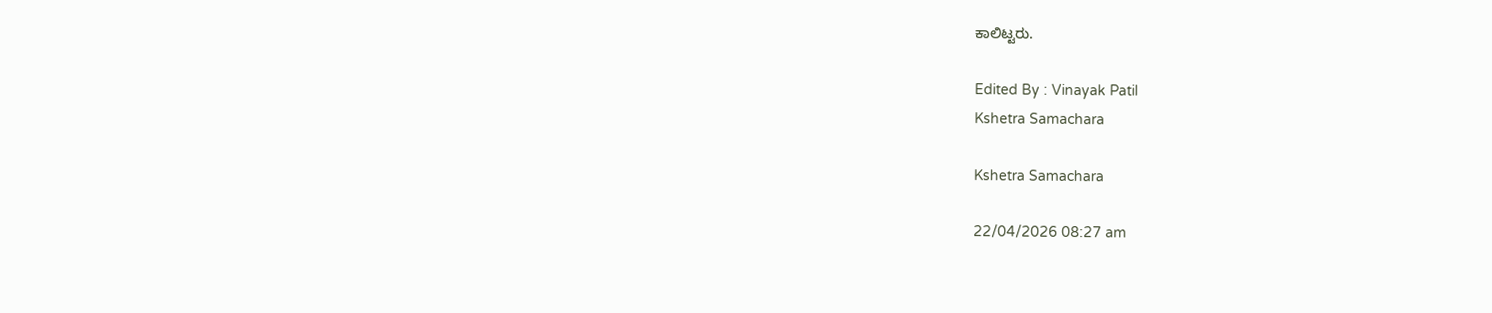ಕಾಲಿಟ್ಟರು.

Edited By : Vinayak Patil
Kshetra Samachara

Kshetra Samachara

22/04/2026 08:27 am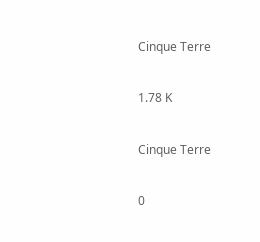Cinque Terre

1.78 K

Cinque Terre

0